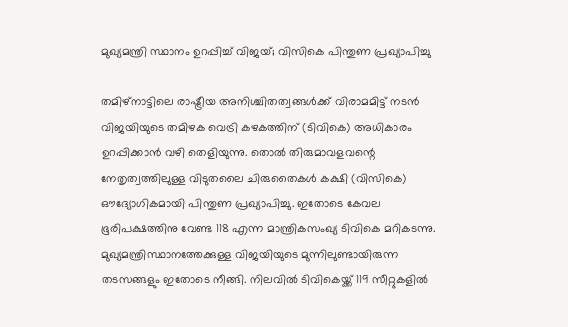മുഖ്യമന്ത്രി സ്ഥാനം ഉറപ്പിച്ച് വിജയ്; വിസികെ പിന്തുണ പ്രഖ്യാപിച്ചു

തമിഴ്‌നാട്ടിലെ രാഷ്ട്രീയ അനിശ്ചിതത്വങ്ങള്‍ക്ക് വിരാമമിട്ട് നടന്‍ വിജയിയുടെ തമിഴക വെട്രി കഴകത്തിന് (ടിവികെ) അധികാരം ഉറപ്പിക്കാന്‍ വഴി തെളിയുന്നു. തൊല്‍ തിരുമാവളവന്റെ നേതൃത്വത്തിലുള്ള വിടുതലൈ ചിരുതൈകള്‍ കക്ഷി (വിസികെ) ഔദ്യോഗികമായി പിന്തുണ പ്രഖ്യാപിച്ചു. ഇതോടെ കേവല ഭൂരിപക്ഷത്തിനു വേണ്ട 118 എന്ന മാന്ത്രികസംഖ്യ ടിവികെ മറികടന്നു. മുഖ്യമന്ത്രിസ്ഥാനത്തേക്കുള്ള വിജയിയുടെ മുന്നിലുണ്ടായിരുന്ന തടസങ്ങളും ഇതോടെ നീങ്ങി. നിലവില്‍ ടിവികെയ്ക്ക് 119 സീറ്റുകളില്‍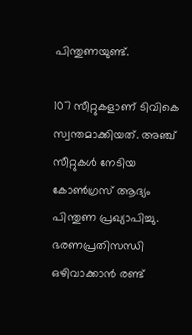പിന്തുണയുണ്ട്.

107 സീറ്റുകളാണ് ടിവികെ സ്വന്തമാക്കിയത്. അഞ്ച് സീറ്റുകള്‍ നേടിയ കോണ്‍ഗ്രസ് ആദ്യം പിന്തുണ പ്രഖ്യാപിച്ചു. ഭരണപ്രതിസന്ധി ഒഴിവാക്കാന്‍ രണ്ട്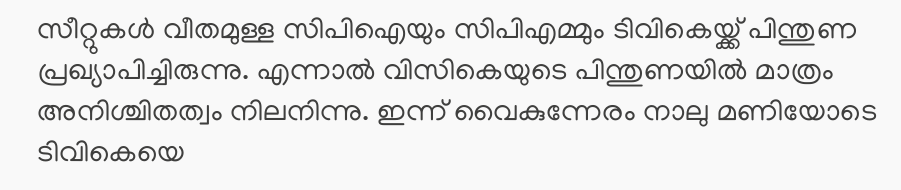സീറ്റുകള്‍ വീതമുള്ള സിപിഐയും സിപിഎമ്മും ടിവികെയ്ക്ക് പിന്തുണ പ്രഖ്യാപിച്ചിരുന്നു. എന്നാല്‍ വിസികെയുടെ പിന്തുണയില്‍ മാത്രം അനിശ്ചിതത്വം നിലനിന്നു. ഇന്ന് വൈകുന്നേരം നാലു മണിയോടെ ടിവികെയെ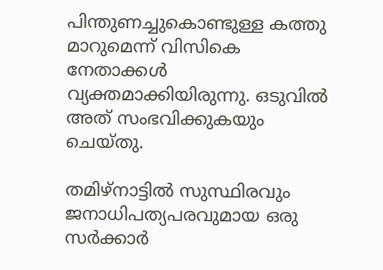പിന്തുണച്ചുകൊണ്ടുള്ള കത്തു മാറുമെന്ന് വിസികെ നേതാക്കള്‍ വ്യക്തമാക്കിയിരുന്നു. ഒടുവില്‍ അത് സംഭവിക്കുകയും ചെയ്തു.

തമിഴ്‌നാട്ടിൽ സുസ്ഥിരവും ജനാധിപത്യപരവുമായ ഒരു സർക്കാർ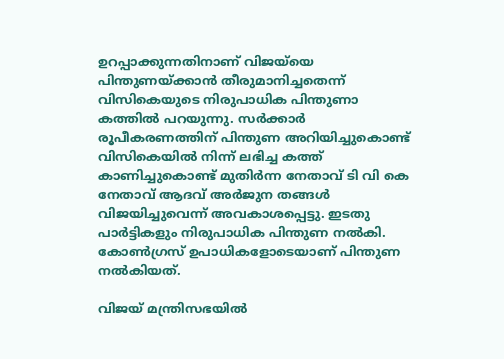ഉറപ്പാക്കുന്നതിനാണ് വിജയ്‌യെ പിന്തുണയ്ക്കാൻ തീരുമാനിച്ചതെന്ന് വിസികെയുടെ നിരുപാധിക പിന്തുണാ കത്തിൽ പറയുന്നു. സർക്കാർ രൂപീകരണത്തിന് പിന്തുണ അറിയിച്ചുകൊണ്ട് വിസികെയിൽ നിന്ന് ലഭിച്ച കത്ത് കാണിച്ചുകൊണ്ട് മുതിർന്ന നേതാവ് ടി വി കെ നേതാവ് ആദവ് അർജുന തങ്ങള്‍ വിജയിച്ചുവെന്ന് അവകാശപ്പെട്ടു. ഇടതു പാർട്ടികളും നിരുപാധിക പിന്തുണ നൽകി. കോൺഗ്രസ് ഉപാധികളോടെയാണ് പിന്തുണ നൽകിയത്.

വിജയ് മന്ത്രിസഭയില്‍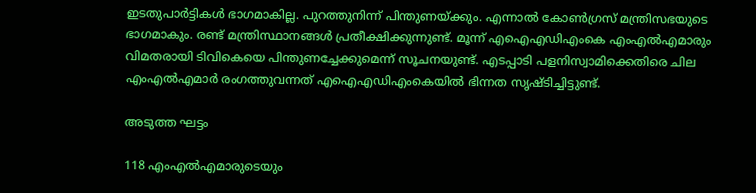ഇടതുപാര്‍ട്ടികള്‍ ഭാഗമാകില്ല. പുറത്തുനിന്ന് പിന്തുണയ്ക്കും. എന്നാല്‍ കോണ്‍ഗ്രസ് മന്ത്രിസഭയുടെ ഭാഗമാകും. രണ്ട് മന്ത്രിസ്ഥാനങ്ങള്‍ പ്രതീക്ഷിക്കുന്നുണ്ട്. മൂന്ന് എഐഎഡിഎംകെ എംഎൽഎമാരും വിമതരായി ടിവികെയെ പിന്തുണച്ചേക്കുമെന്ന് സൂചനയുണ്ട്. എടപ്പാടി പളനിസ്വാമിക്കെതിരെ ചില എംഎല്‍എമാര്‍ രംഗത്തുവന്നത്‌ എഐഎഡിഎംകെയില്‍ ഭിന്നത സൃഷ്ടിച്ചിട്ടുണ്ട്.

അടുത്ത ഘട്ടം

118 എംഎൽഎമാരുടെയും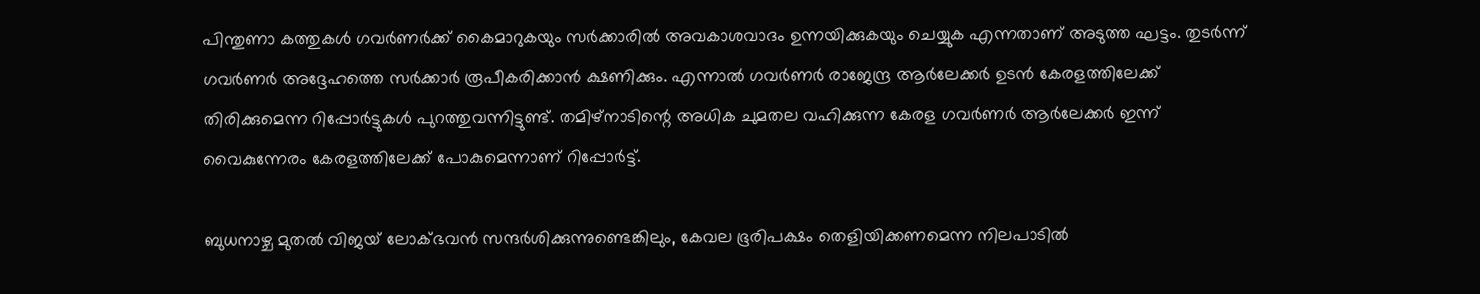പിന്തുണാ കത്തുകൾ ഗവർണർക്ക് കൈമാറുകയും സർക്കാരിൽ അവകാശവാദം ഉന്നയിക്കുകയും ചെയ്യുക എന്നതാണ് അടുത്ത ഘട്ടം. തുടർന്ന് ഗവർണർ അദ്ദേഹത്തെ സർക്കാർ രൂപീകരിക്കാൻ ക്ഷണിക്കും. എന്നാല്‍ ഗവര്‍ണര്‍ രാജേന്ദ്ര ആര്‍ലേക്കര്‍ ഉടന്‍ കേരളത്തിലേക്ക് തിരിക്കുമെന്ന റിപ്പോര്‍ട്ടുകള്‍ പുറത്തുവന്നിട്ടുണ്ട്. തമിഴ്‌നാടിന്റെ അധിക ചുമതല വഹിക്കുന്ന കേരള ഗവർണർ ആര്‍ലേക്കര്‍ ഇന്ന് വൈകുന്നേരം കേരളത്തിലേക്ക് പോകുമെന്നാണ് റിപ്പോര്‍ട്ട്.

ബുധനാഴ്ച മുതൽ വിജയ് ലോക്ഭവന്‍ സന്ദര്‍ശിക്കുന്നുണ്ടെങ്കിലും, കേവല ഭൂരിപക്ഷം തെളിയിക്കണമെന്ന നിലപാടില്‍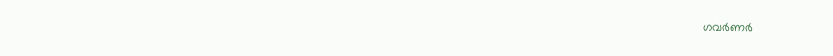ഗവര്‍ണര്‍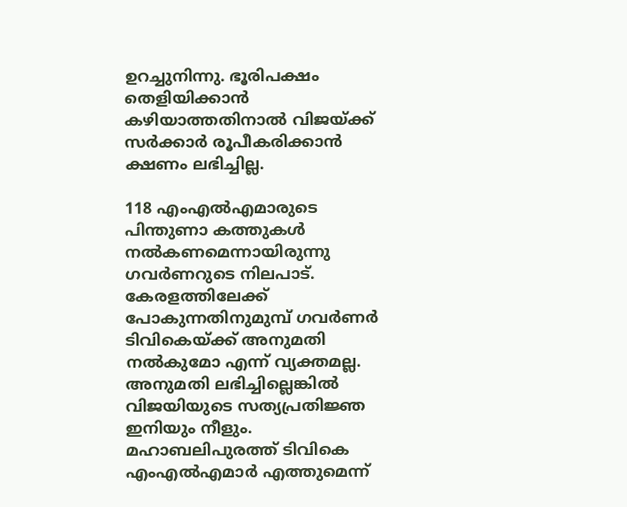ഉറച്ചുനിന്നു. ഭൂരിപക്ഷം തെളിയിക്കാൻ കഴിയാത്തതിനാൽ വിജയ്ക്ക് സർക്കാർ രൂപീകരിക്കാൻ ക്ഷണം ലഭിച്ചില്ല.

118 എംഎൽഎമാരുടെ പിന്തുണാ കത്തുകൾ നൽകണമെന്നായിരുന്നു ഗവര്‍ണറുടെ നിലപാട്. കേരളത്തിലേക്ക് പോകുന്നതിനുമുമ്പ് ഗവർണർ ടിവികെയ്ക്ക് അനുമതി നൽകുമോ എന്ന് വ്യക്തമല്ല. അനുമതി ലഭിച്ചില്ലെങ്കില്‍ വിജയിയുടെ സത്യപ്രതിജ്ഞ ഇനിയും നീളും. മഹാബലിപുരത്ത് ടിവികെ എംഎൽഎമാര്‍ എത്തുമെന്ന്‌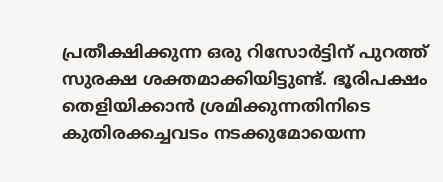പ്രതീക്ഷിക്കുന്ന ഒരു റിസോർട്ടിന് പുറത്ത് സുരക്ഷ ശക്തമാക്കിയിട്ടുണ്ട്. ഭൂരിപക്ഷം തെളിയിക്കാന്‍ ശ്രമിക്കുന്നതിനിടെ കുതിരക്കച്ചവടം നടക്കുമോയെന്ന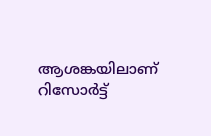ആശങ്കയിലാണ് റിസോര്‍ട്ട്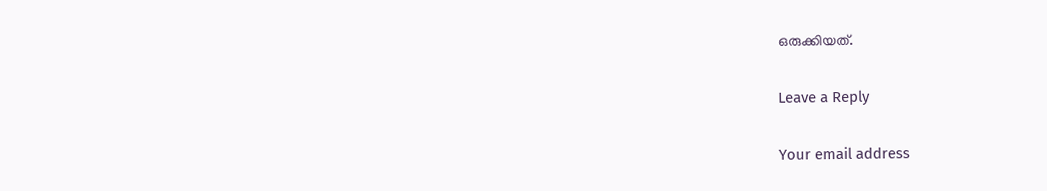ഒരുക്കിയത്.

Leave a Reply

Your email address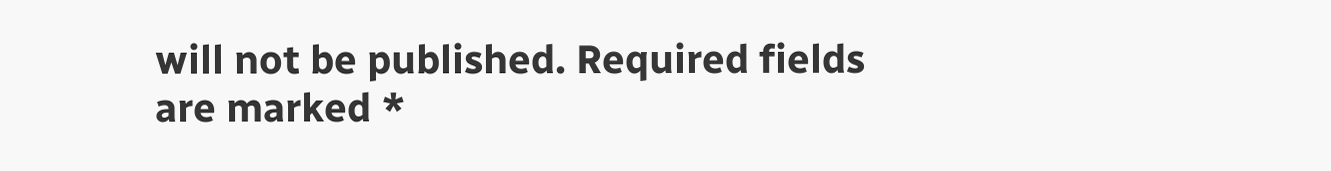will not be published. Required fields are marked *